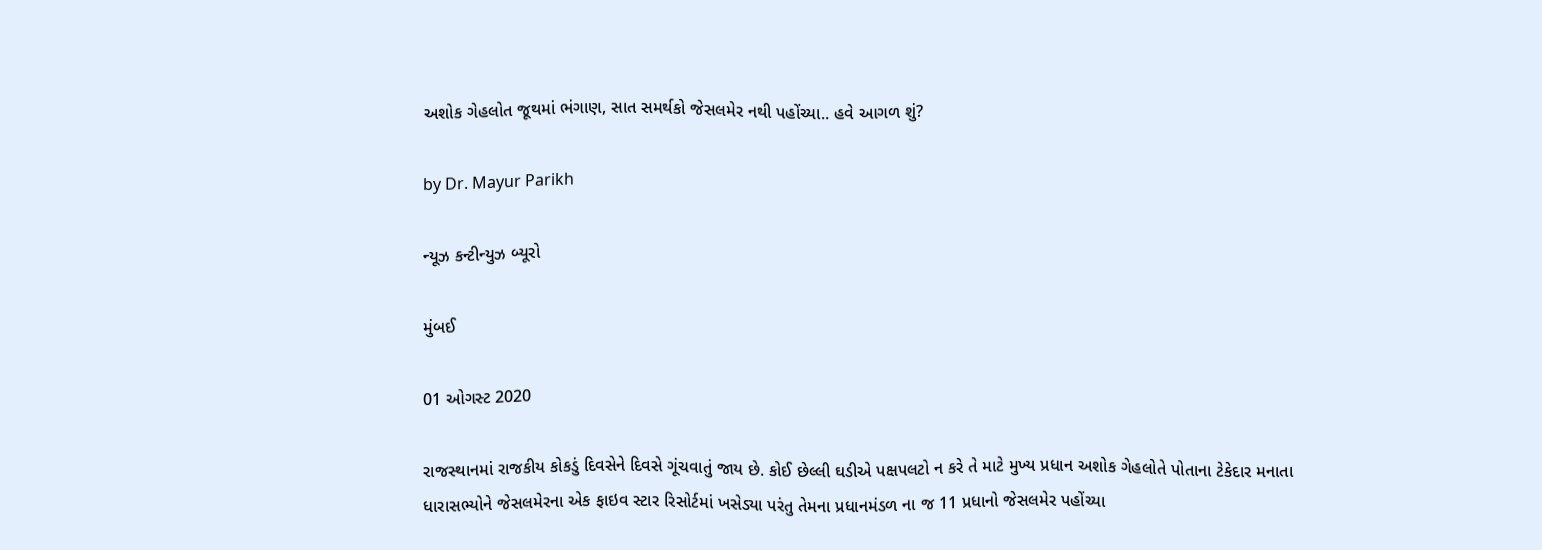અશોક ગેહલોત જૂથમાં ભંગાણ, સાત સમર્થકો જેસલમેર નથી પહોંચ્યા.. હવે આગળ શું?

by Dr. Mayur Parikh

ન્યૂઝ કન્ટીન્યુઝ બ્યૂરો

મુંબઈ

01 ઓગસ્ટ 2020

રાજસ્થાનમાં રાજકીય કોકડું દિવસેને દિવસે ગૂંચવાતું જાય છે. કોઈ છેલ્લી ઘડીએ પક્ષપલટો ન કરે તે માટે મુખ્ય પ્રધાન અશોક ગેહલોતે પોતાના ટેકેદાર મનાતા ધારાસભ્યોને જેસલમેરના એક ફાઇવ સ્ટાર રિસોર્ટમાં ખસેડ્યા પરંતુ તેમના પ્રધાનમંડળ ના જ 11 પ્રધાનો જેસલમેર પહોંચ્યા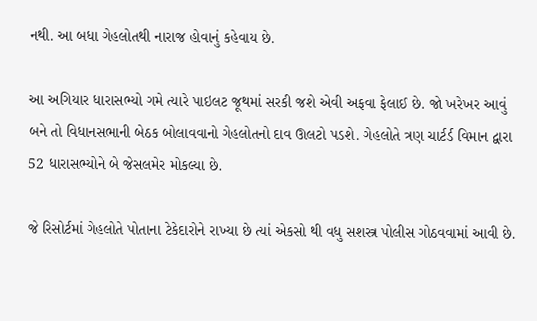નથી. આ બધા ગેહલોતથી નારાજ હોવાનું કહેવાય છે.

આ અગિયાર ધારાસભ્યો ગમે ત્યારે પાઇલટ જૂથમાં સરકી જશે એવી અફવા ફેલાઈ છે. જો ખરેખર આવું બને તો વિધાનસભાની બેઠક બોલાવવાનો ગેહલોતનો દાવ ઊલટો પડશે. ગેહલોતે ત્રણ ચાર્ટર્ડ વિમાન દ્વારા 52 ધારાસભ્યોને બે જેસલમેર મોકલ્યા છે.

જે રિસોર્ટમાં ગેહલોતે પોતાના ટેકેદારોને રાખ્યા છે ત્યાં એકસો થી વધુ સશસ્ત્ર પોલીસ ગોઠવવામાં આવી છે.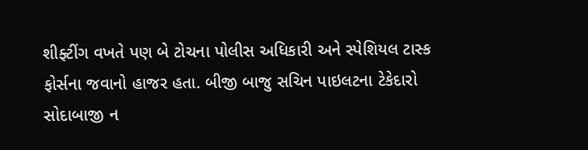શીફ્ટીંગ વખતે પણ બે ટોચના પોલીસ અધિકારી અને સ્પેશિયલ ટાસ્ક ફોર્સના જવાનો હાજર હતા. બીજી બાજુ સચિન પાઇલટના ટેકેદારો સોદાબાજી ન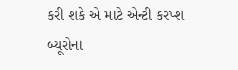કરી શકે એ માટે એન્ટી કરપ્શ બ્યૂરોના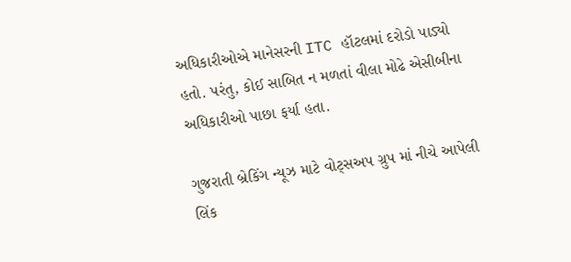અધિકારીઓએ માનેસરની ITC હૉટલમાં દરોડો પાડ્યો હતો. પરંતુ, કોઈ સાબિત ન મળતાં વીલા મોઢે એસીબીના અધિકારીઓ પાછા ફર્યા હતા.

ગુજરાતી બ્રેકિંગ ન્યૂઝ માટે વોટ્સઅપ ગ્રુપ માં નીચે આપેલી લિંક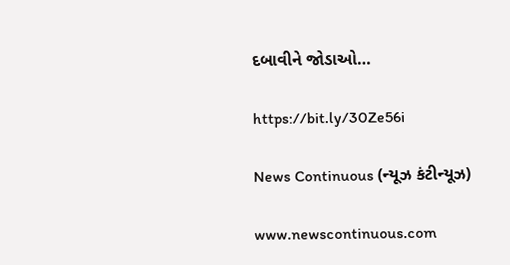દબાવીને જોડાઓ…

https://bit.ly/30Ze56i

News Continuous (ન્યૂઝ કંટીન્યૂઝ)

www.newscontinuous.com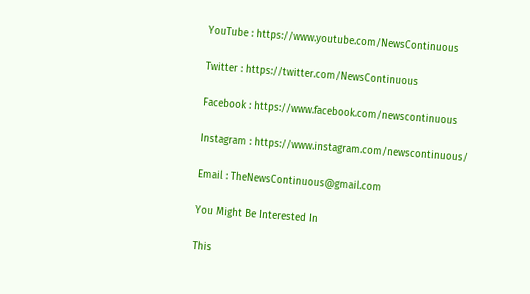YouTube : https://www.youtube.com/NewsContinuous

Twitter : https://twitter.com/NewsContinuous

Facebook : https://www.facebook.com/newscontinuous

Instagram : https://www.instagram.com/newscontinuous/

Email : TheNewsContinuous@gmail.com

You Might Be Interested In

This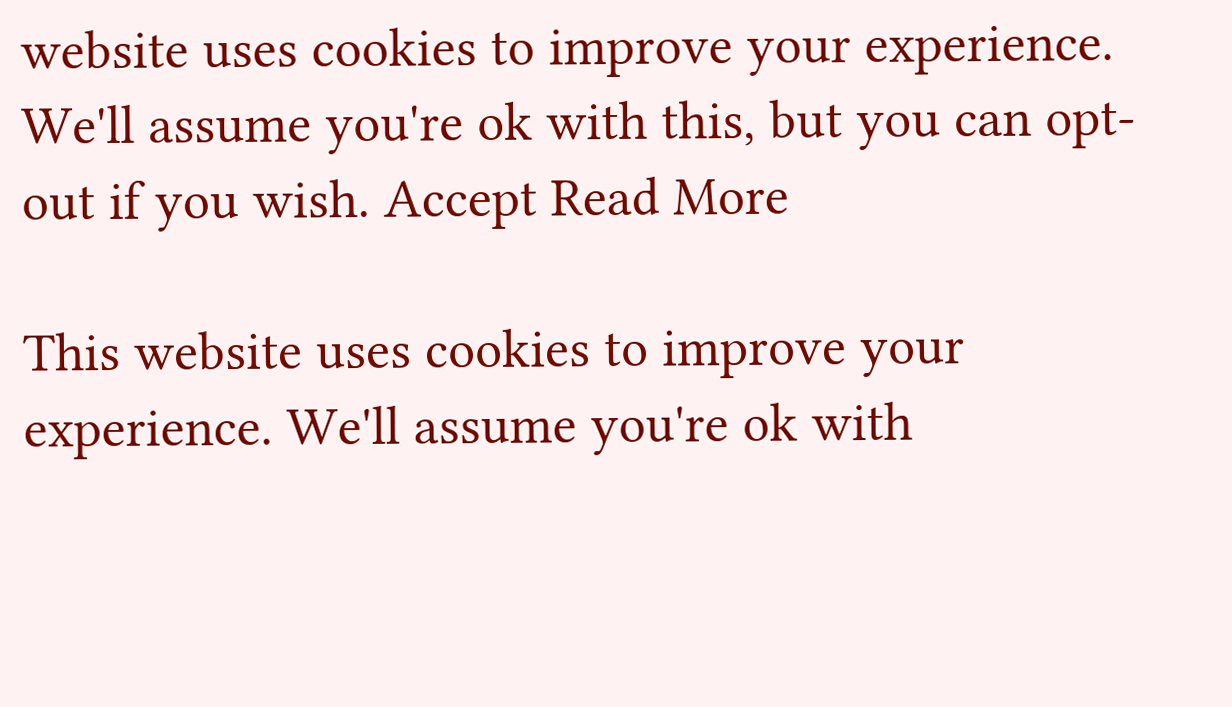website uses cookies to improve your experience. We'll assume you're ok with this, but you can opt-out if you wish. Accept Read More

This website uses cookies to improve your experience. We'll assume you're ok with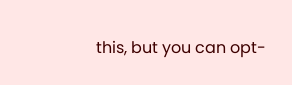this, but you can opt-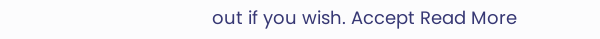out if you wish. Accept Read More